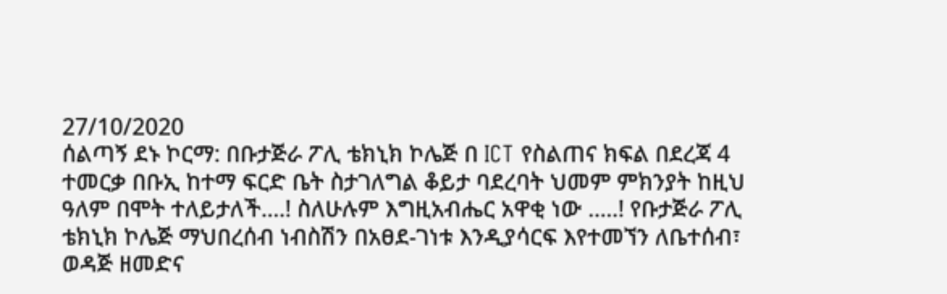27/10/2020
ሰልጣኝ ደኑ ኮርማ: በቡታጅራ ፖሊ ቴክኒክ ኮሌጅ በ ICT የስልጠና ክፍል በደረጃ 4 ተመርቃ በቡኢ ከተማ ፍርድ ቤት ስታገለግል ቆይታ ባደረባት ህመም ምክንያት ከዚህ ዓለም በሞት ተለይታለች....! ስለሁሉም እግዚአብሔር አዋቂ ነው .....! የቡታጅራ ፖሊ ቴክኒክ ኮሌጅ ማህበረሰብ ነብስሽን በአፀደ-ገነቱ እንዲያሳርፍ እየተመኘን ለቤተሰብ፣ ወዳጅ ዘመድና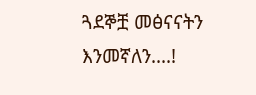ጓደኞቿ መፅናናትን እንመኛለን....!